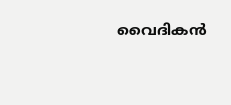വൈദികന്‍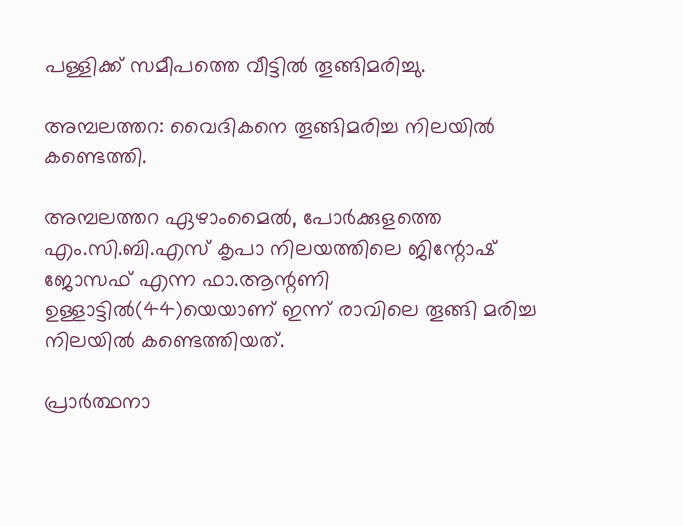പള്ളിക്ക് സമീപത്തെ വീട്ടില്‍ തൂങ്ങിമരിച്ചു.

അമ്പലത്തറ: വൈദികനെ തൂങ്ങിമരിച്ച നിലയില്‍ കണ്ടെത്തി.

അമ്പലത്തറ ഏഴാംമൈല്‍, പോര്‍ക്കുളത്തെ എം.സി.ബി.എസ് കൃപാ നിലയത്തിലെ ജിന്റോഷ് ജോസഫ് എന്ന ഫാ.ആന്റണി ഉള്ളാട്ടില്‍(44)യെയാണ് ഇന്ന് രാവിലെ തൂങ്ങി മരിച്ച നിലയില്‍ കണ്ടെത്തിയത്.

പ്രാര്‍ത്ഥനാ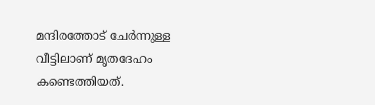മന്ദിരത്തോട് ചേര്‍ന്നുള്ള വീട്ടിലാണ് മൃതദേഹം കണ്ടെത്തിയത്.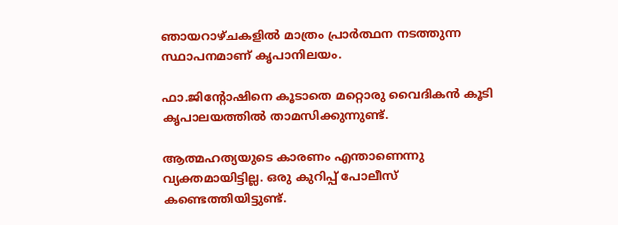ഞായറാഴ്ചകളില്‍ മാത്രം പ്രാര്‍ത്ഥന നടത്തുന്ന സ്ഥാപനമാണ് കൃപാനിലയം.

ഫാ.ജിന്റോഷിനെ കൂടാതെ മറ്റൊരു വൈദികന്‍ കൂടി കൃപാലയത്തില്‍ താമസിക്കുന്നുണ്ട്.

ആത്മഹത്യയുടെ കാരണം എന്താണെന്നു വ്യക്തമായിട്ടില്ല. ഒരു കുറിപ്പ് പോലീസ് കണ്ടെത്തിയിട്ടുണ്ട്.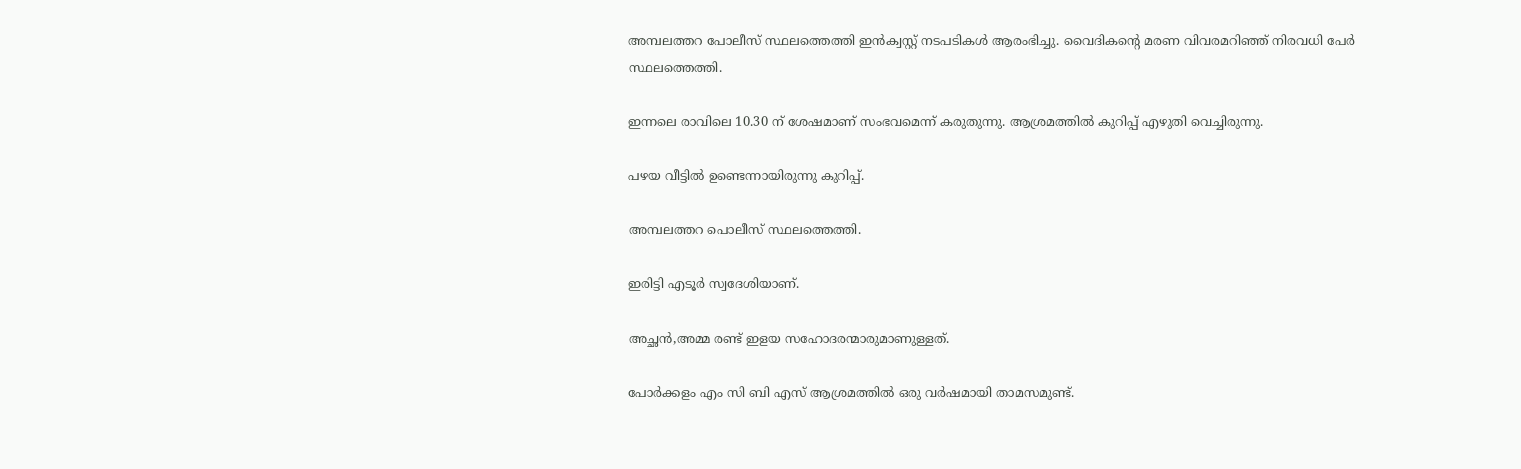അമ്പലത്തറ പോലീസ് സ്ഥലത്തെത്തി ഇന്‍ക്വസ്റ്റ് നടപടികള്‍ ആരംഭിച്ചു. വൈദികന്റെ മരണ വിവരമറിഞ്ഞ് നിരവധി പേര്‍ സ്ഥലത്തെത്തി.

ഇന്നലെ രാവിലെ 10.30 ന് ശേഷമാണ് സംഭവമെന്ന് കരുതുന്നു. ആശ്രമത്തില്‍ കുറിപ്പ് എഴുതി വെച്ചിരുന്നു.

പഴയ വീട്ടില്‍ ഉണ്ടെന്നായിരുന്നു കുറിപ്പ്.

അമ്പലത്തറ പൊലീസ് സ്ഥലത്തെത്തി.

ഇരിട്ടി എടൂര്‍ സ്വദേശിയാണ്.

അച്ഛന്‍,അമ്മ രണ്ട് ഇളയ സഹോദരന്മാരുമാണുള്ളത്.

പോര്‍ക്കളം എം സി ബി എസ് ആശ്രമത്തില്‍ ഒരു വര്‍ഷമായി താമസമുണ്ട്.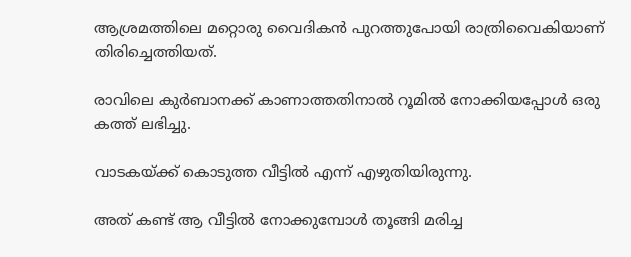ആശ്രമത്തിലെ മറ്റൊരു വൈദികന്‍ പുറത്തുപോയി രാത്രിവൈകിയാണ് തിരിച്ചെത്തിയത്.

രാവിലെ കുര്‍ബാനക്ക് കാണാത്തതിനാല്‍ റൂമില്‍ നോക്കിയപ്പോള്‍ ഒരു കത്ത് ലഭിച്ചു.

വാടകയ്ക്ക് കൊടുത്ത വീട്ടില്‍ എന്ന് എഴുതിയിരുന്നു.

അത് കണ്ട് ആ വീട്ടില്‍ നോക്കുമ്പോള്‍ തൂങ്ങി മരിച്ച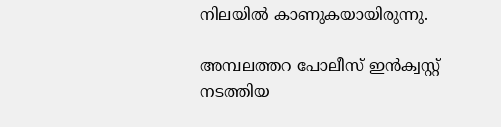നിലയില്‍ കാണുകയായിരുന്നു.

അമ്പലത്തറ പോലീസ് ഇന്‍ക്വസ്റ്റ് നടത്തിയ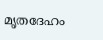മൃതദേഹം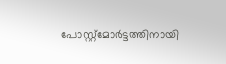പോസ്റ്റ്‌മോര്‍ട്ടത്തിനായി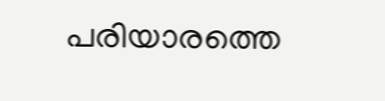പരിയാരത്തെ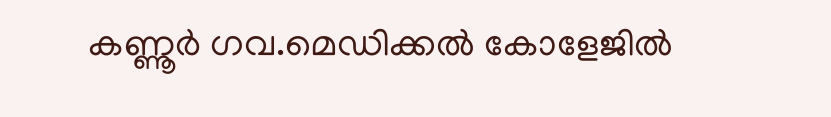കണ്ണൂര്‍ ഗവ.മെഡിക്കല്‍ കോളേജില്‍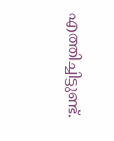എത്തിച്ചിട്ടുണ്ട്.